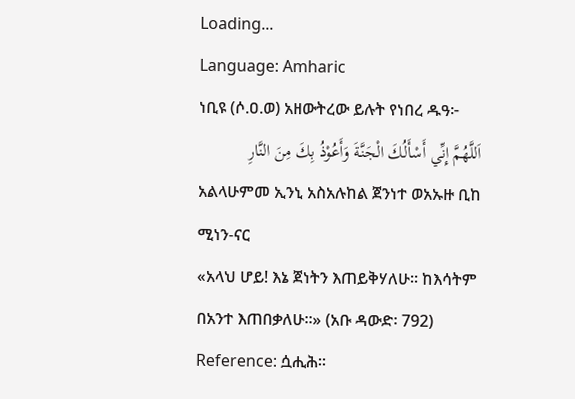Loading...
Language: Amharic
ነቢዩ (ሶ.ዐ.ወ) አዘውትረው ይሉት የነበረ ዱዓ፦
اَللَّهُمَّ إِنِّي أَسْأَلُكَ الْجَنَّةَ وَأَعُوْذُ بِكَ مِنَ النَّارِ
አልላሁምመ ኢንኒ አስአሉከል ጀንነተ ወአኡዙ ቢከ ሚነን-ናር
«አላህ ሆይ! እኔ ጀነትን እጠይቅሃለሁ። ከእሳትም በአንተ እጠበቃለሁ።» (አቡ ዳውድ፡ 792)
Reference: ሷሒሕ።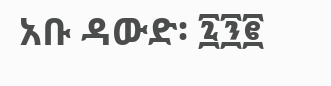አቡ ዳውድ፡ ፯፺፪